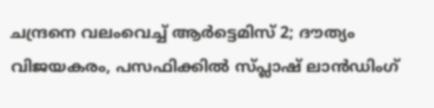ചന്ദ്രനെ വലംവെച്ച് ആർട്ടെമിസ് 2; ദൗത്യം വിജയകരം, പസഫിക്കിൽ സ്പ്ലാഷ് ലാൻഡിംഗ്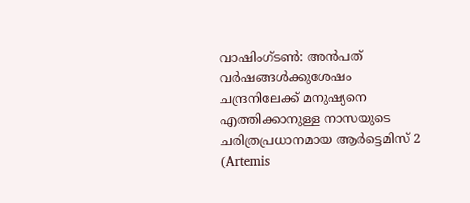വാഷിംഗ്ടൺ: അൻപത് വർഷങ്ങൾക്കുശേഷം ചന്ദ്രനിലേക്ക് മനുഷ്യനെ എത്തിക്കാനുള്ള നാസയുടെ ചരിത്രപ്രധാനമായ ആർട്ടെമിസ് 2 (Artemis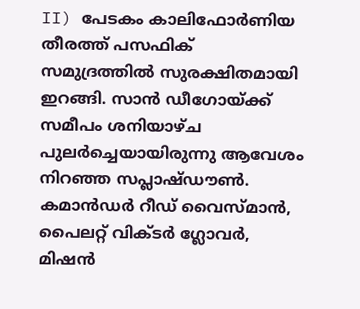II) പേടകം കാലിഫോർണിയ തീരത്ത് പസഫിക് സമുദ്രത്തിൽ സുരക്ഷിതമായി ഇറങ്ങി. സാൻ ഡീഗോയ്ക്ക് സമീപം ശനിയാഴ്ച പുലർച്ചെയായിരുന്നു ആവേശം നിറഞ്ഞ സപ്ലാഷ്ഡൗൺ.
കമാൻഡർ റീഡ് വൈസ്മാൻ, പൈലറ്റ് വിക്ടർ ഗ്ലോവർ, മിഷൻ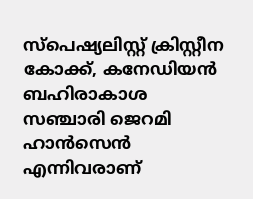സ്പെഷ്യലിസ്റ്റ് ക്രിസ്റ്റീന കോക്ക്, കനേഡിയൻ ബഹിരാകാശ സഞ്ചാരി ജെറമി ഹാൻസെൻ എന്നിവരാണ്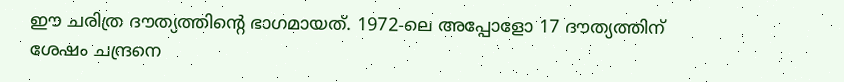ഈ ചരിത്ര ദൗത്യത്തിന്റെ ഭാഗമായത്. 1972-ലെ അപ്പോളോ 17 ദൗത്യത്തിന് ശേഷം ചന്ദ്രനെ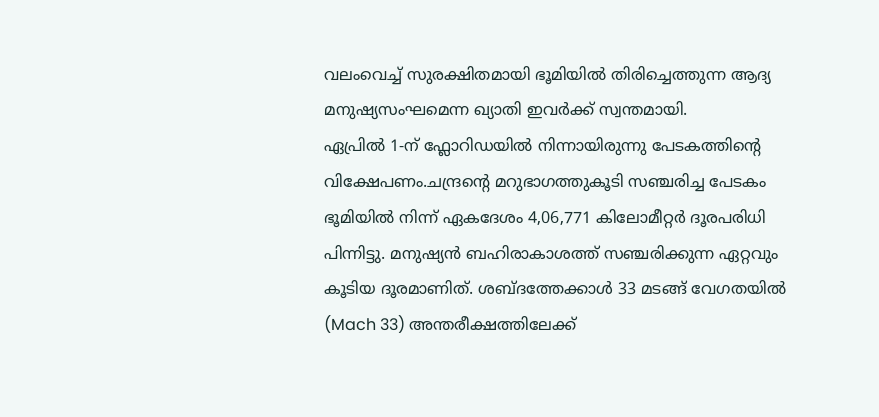വലംവെച്ച് സുരക്ഷിതമായി ഭൂമിയിൽ തിരിച്ചെത്തുന്ന ആദ്യ മനുഷ്യസംഘമെന്ന ഖ്യാതി ഇവർക്ക് സ്വന്തമായി.
ഏപ്രിൽ 1-ന് ഫ്ലോറിഡയിൽ നിന്നായിരുന്നു പേടകത്തിന്റെ വിക്ഷേപണം.ചന്ദ്രന്റെ മറുഭാഗത്തുകൂടി സഞ്ചരിച്ച പേടകം ഭൂമിയിൽ നിന്ന് ഏകദേശം 4,06,771 കിലോമീറ്റർ ദൂരപരിധി പിന്നിട്ടു. മനുഷ്യൻ ബഹിരാകാശത്ത് സഞ്ചരിക്കുന്ന ഏറ്റവും കൂടിയ ദൂരമാണിത്. ശബ്ദത്തേക്കാൾ 33 മടങ്ങ് വേഗതയിൽ (Mach 33) അന്തരീക്ഷത്തിലേക്ക്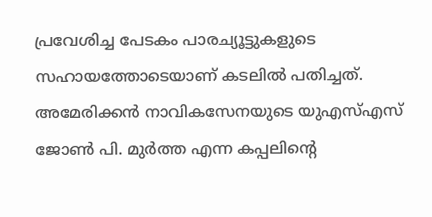പ്രവേശിച്ച പേടകം പാരച്യൂട്ടുകളുടെ സഹായത്തോടെയാണ് കടലിൽ പതിച്ചത്.
അമേരിക്കൻ നാവികസേനയുടെ യുഎസ്എസ് ജോൺ പി. മുർത്ത എന്ന കപ്പലിന്റെ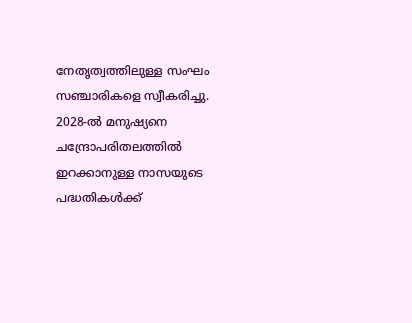നേതൃത്വത്തിലുള്ള സംഘം സഞ്ചാരികളെ സ്വീകരിച്ചു. 2028-ൽ മനുഷ്യനെ ചന്ദ്രോപരിതലത്തിൽ ഇറക്കാനുള്ള നാസയുടെ പദ്ധതികൾക്ക്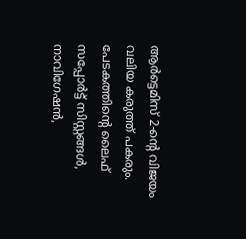ആർട്ടെമിസ് 2-ന്റെ വിജയം വലിയ കരുത്ത് പകരും. പേടകത്തിന്റെ ലൈഫ് സപ്പോർട്ട് സിസ്റ്റങ്ങൾ, നാവിഗേഷൻ,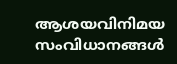ആശയവിനിമയ സംവിധാനങ്ങൾ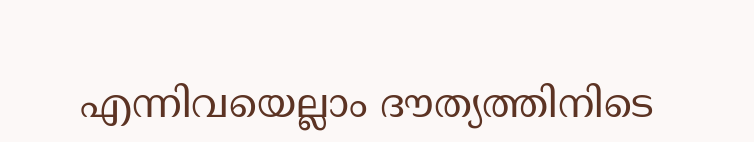എന്നിവയെല്ലാം ദൗത്യത്തിനിടെ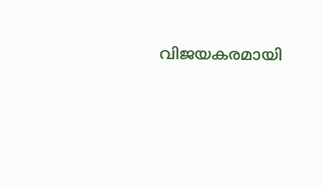വിജയകരമായി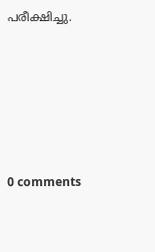പരീക്ഷിച്ചു.










0 comments